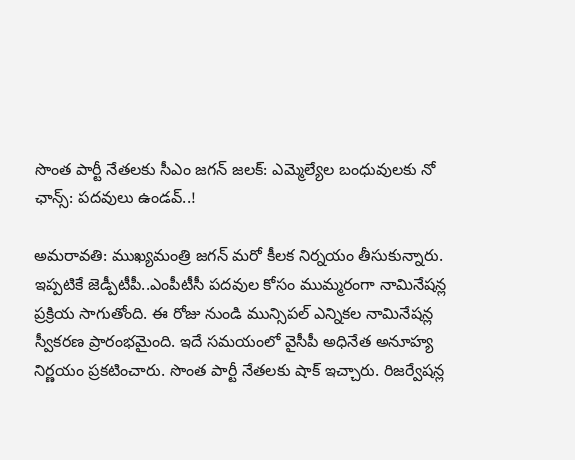సొంత పార్టీ నేతలకు సీఎం జగన్ జలక్: ఎమ్మెల్యేల బంధువులకు నో ఛాన్స్: పదవులు ఉండవ్..!

అమరావతి: ముఖ్యమంత్రి జగన్ మరో కీలక నిర్నయం తీసుకున్నారు. ఇప్పటికే జెడ్పీటీపీ..ఎంపీటీసీ పదవుల కోసం ముమ్మరంగా నామినేషన్ల ప్రక్రియ సాగుతోంది. ఈ రోజు నుండి మున్సిపల్ ఎన్నికల నామినేషన్ల స్వీకరణ ప్రారంభమైంది. ఇదే సమయంలో వైసీపీ అధినేత అనూహ్య నిర్ణయం ప్రకటించారు. సొంత పార్టీ నేతలకు షాక్ ఇచ్చారు. రిజర్వేషన్ల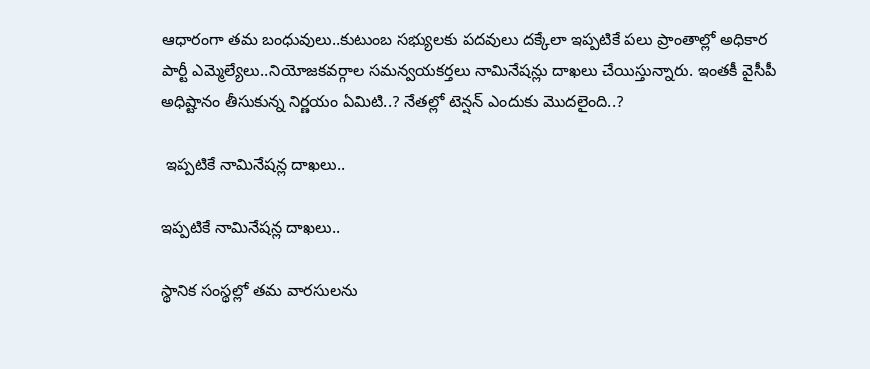ఆధారంగా తమ బంధువులు..కుటుంబ సభ్యులకు పదవులు దక్కేలా ఇప్పటికే పలు ప్రాంతాల్లో అధికార పార్టీ ఎమ్మెల్యేలు..నియోజకవర్గాల సమన్వయకర్తలు నామినేషన్లు దాఖలు చేయిస్తున్నారు. ఇంతకీ వైసీపీ అధిష్టానం తీసుకున్న నిర్ణయం ఏమిటి..? నేతల్లో టెన్షన్ ఎందుకు మొదలైంది..?

 ఇప్పటికే నామినేషన్ల దాఖలు..

ఇప్పటికే నామినేషన్ల దాఖలు..

స్థానిక సంస్థల్లో తమ వారసులను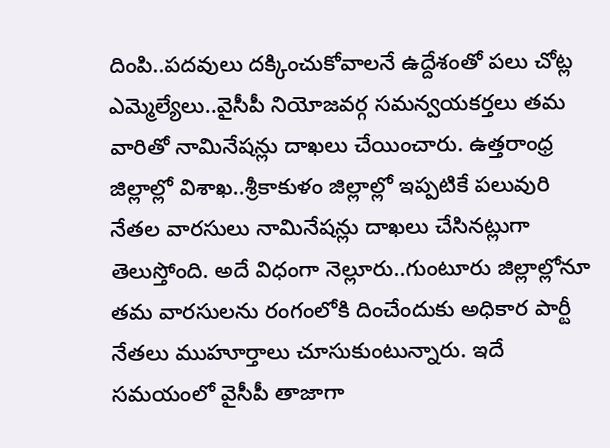దింపి..పదవులు దక్కించుకోవాలనే ఉద్దేశంతో పలు చోట్ల ఎమ్మెల్యేలు..వైసీపీ నియోజవర్గ సమన్వయకర్తలు తమ వారితో నామినేషన్లు దాఖలు చేయించారు. ఉత్తరాంధ్ర జిల్లాల్లో విశాఖ..శ్రీకాకుళం జిల్లాల్లో ఇప్పటికే పలువురి నేతల వారసులు నామినేషన్లు దాఖలు చేసినట్లుగా తెలుస్తోంది. అదే విధంగా నెల్లూరు..గుంటూరు జిల్లాల్లోనూ తమ వారసులను రంగంలోకి దించేందుకు అధికార పార్టీ నేతలు ముహూర్తాలు చూసుకుంటున్నారు. ఇదే సమయంలో వైసీపీ తాజాగా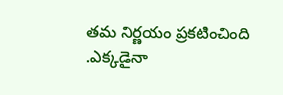తమ నిర్ణయం ప్రకటించింది .ఎక్కడైనా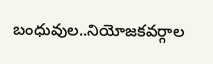బంధువుల..నియోజకవర్గాల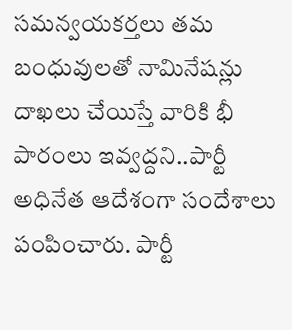సమన్వయకర్తలు తమ బంధువులతో నామినేషన్లు దాఖలు చేయిస్తే వారికి భీ పారంలు ఇవ్వద్దని..పార్టీ అధినేత ఆదేశంగా సందేశాలు పంపించారు. పార్టీ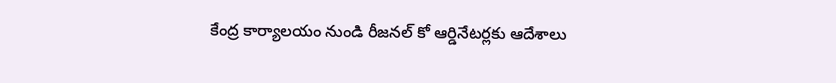కేంద్ర కార్యాలయం నుండి రీజనల్ కో ఆర్డినేటర్లకు ఆదేశాలు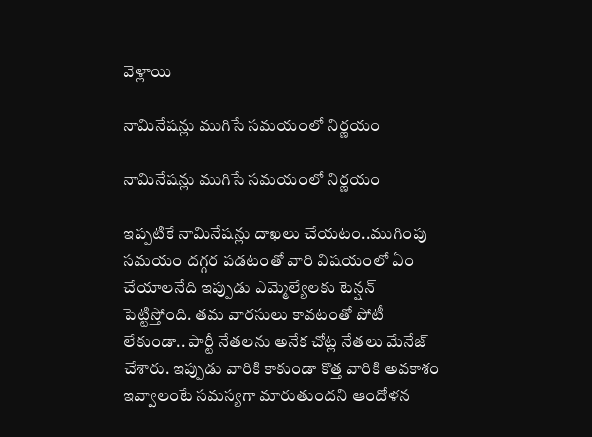వెళ్లాయి

నామినేషన్లు ముగిసే సమయంలో నిర్ణయం

నామినేషన్లు ముగిసే సమయంలో నిర్ణయం

ఇప్పటికే నామినేషన్లు దాఖలు చేయటం..ముగింపు సమయం దగ్గర పడటంతో వారి విషయంలో ఏం చేయాలనేది ఇప్పుడు ఎమ్మెల్యేలకు టెన్షన్ పెట్టిస్తోంది. తమ వారసులు కావటంతో పోటీ లేకుండా.. పార్టీ నేతలను అనేక చోట్ల నేతలు మేనేజ్ చేశారు. ఇప్పుడు వారికి కాకుండా కొత్త వారికి అవకాశం ఇవ్వాలంటే సమస్యగా మారుతుందని ఆందోళన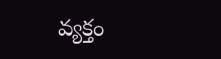వ్యక్తం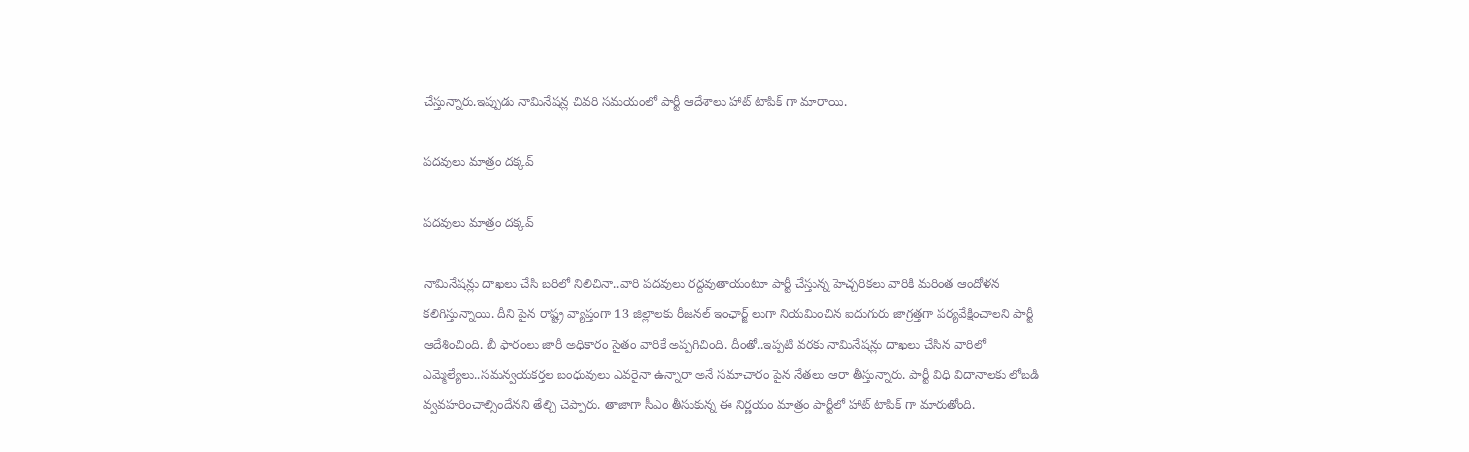చేస్తున్నారు.ఇప్పుడు నామినేషన్ల చివరి సమయంలో పార్టీ ఆదేశాలు హాట్ టాపిక్ గా మారాయి.

పదవులు మాత్రం దక్కవ్

పదవులు మాత్రం దక్కవ్

నామినేషన్లు దాఖలు చేసి బరిలో నిలిచినా..వారి పదవులు రద్దవుతాయంటూ పార్టీ చేస్తున్న హెచ్చరికలు వారికి మరింత ఆందోళన కలిగిస్తున్నాయి. దీని పైన రాష్ట్ర వ్యాప్తంగా 13 జిల్లాలకు రీజనల్ ఇంఛార్జ్ లుగా నియమించిన ఐదుగురు జాగ్రత్తగా పర్యవేక్షించాలని పార్టీ ఆదేశించింది. బీ ఫారంలు జారీ అధికారం సైతం వారికే అప్పగిచింది. దీంతో..ఇప్పటి వరకు నామినేషన్లు దాఖలు చేసిన వారిలో ఎమ్మెల్యేలు..సమన్వయకర్తల బంధువులు ఎవరైనా ఉన్నారా అనే సమాచారం పైన నేతలు ఆరా తీస్తున్నారు. పార్టీ విధి విదానాలకు లోబడి వ్వవహరించాల్సిందేనని తేల్చి చెప్పారు. తాజాగా సీఎం తీసుకున్న ఈ నిర్ణయం మాత్రం పార్టీలో హాట్ టాపిక్ గా మారుతోంది.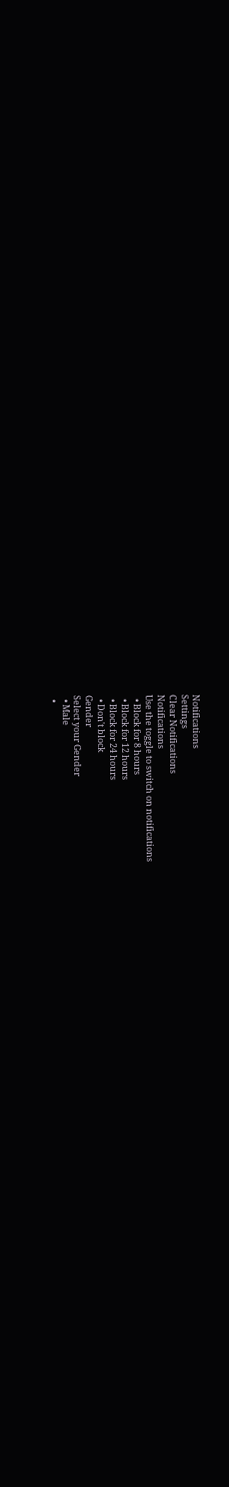Notifications
Settings
Clear Notifications
Notifications
Use the toggle to switch on notifications
  • Block for 8 hours
  • Block for 12 hours
  • Block for 24 hours
  • Don't block
Gender
Select your Gender
  • Male
  •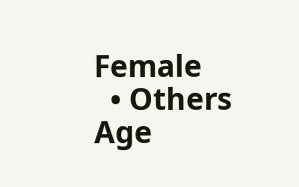Female
  • Others
Age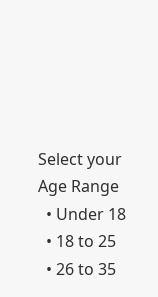Select your Age Range
  • Under 18
  • 18 to 25
  • 26 to 35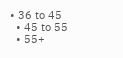• 36 to 45
  • 45 to 55
  • 55+